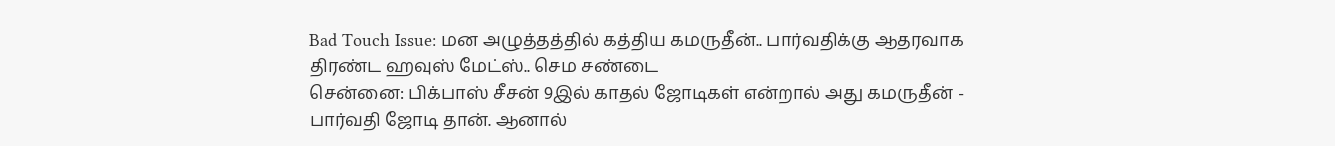Bad Touch Issue: மன அழுத்தத்தில் கத்திய கமருதீன்.. பார்வதிக்கு ஆதரவாக திரண்ட ஹவுஸ் மேட்ஸ்.. செம சண்டை
சென்னை: பிக்பாஸ் சீசன் 9இல் காதல் ஜோடிகள் என்றால் அது கமருதீன் - பார்வதி ஜோடி தான். ஆனால்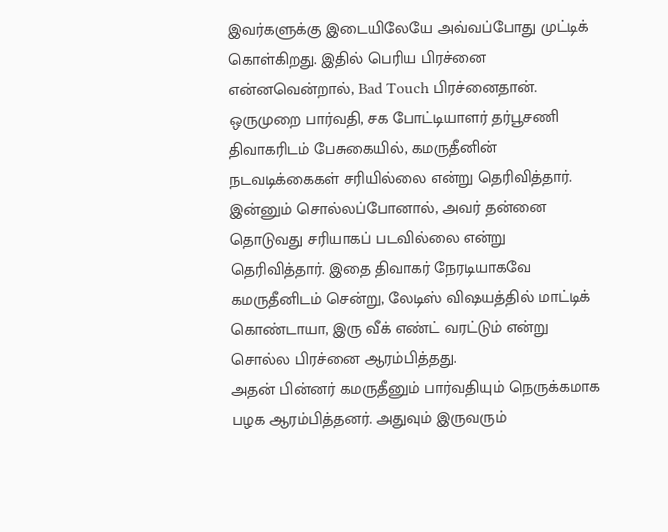இவர்களுக்கு இடையிலேயே அவ்வப்போது முட்டிக் கொள்கிறது. இதில் பெரிய பிரச்னை என்னவென்றால், Bad Touch பிரச்னைதான். ஒருமுறை பார்வதி, சக போட்டியாளர் தர்பூசணி திவாகரிடம் பேசுகையில், கமருதீனின் நடவடிக்கைகள் சரியில்லை என்று தெரிவித்தார். இன்னும் சொல்லப்போனால், அவர் தன்னை தொடுவது சரியாகப் படவில்லை என்று தெரிவித்தார். இதை திவாகர் நேரடியாகவே கமருதீனிடம் சென்று, லேடிஸ் விஷயத்தில் மாட்டிக் கொண்டாயா, இரு வீக் எண்ட் வரட்டும் என்று சொல்ல பிரச்னை ஆரம்பித்தது.
அதன் பின்னர் கமருதீனும் பார்வதியும் நெருக்கமாக பழக ஆரம்பித்தனர். அதுவும் இருவரும்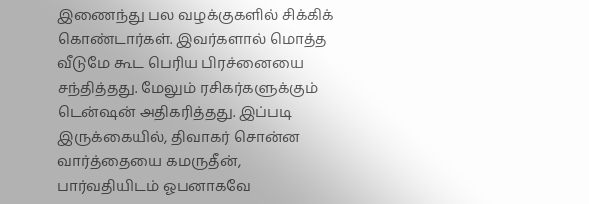இணைந்து பல வழக்குகளில் சிக்கிக் கொண்டார்கள். இவர்களால் மொத்த வீடுமே கூட பெரிய பிரச்னையை சந்தித்தது. மேலும் ரசிகர்களுக்கும் டென்ஷன் அதிகரித்தது. இப்படி இருக்கையில், திவாகர் சொன்ன வார்த்தையை கமருதீன், பார்வதியிடம் ஓபனாகவே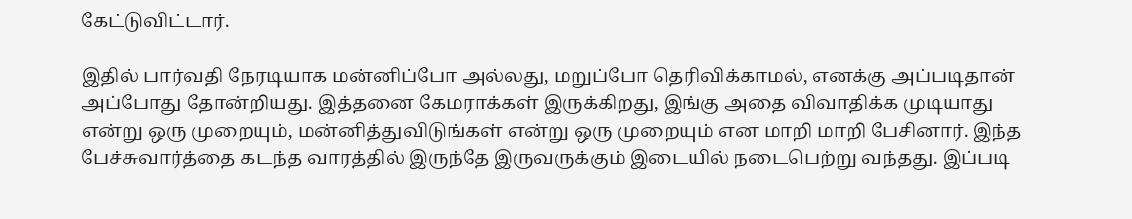கேட்டுவிட்டார்.

இதில் பார்வதி நேரடியாக மன்னிப்போ அல்லது, மறுப்போ தெரிவிக்காமல், எனக்கு அப்படிதான் அப்போது தோன்றியது. இத்தனை கேமராக்கள் இருக்கிறது, இங்கு அதை விவாதிக்க முடியாது என்று ஒரு முறையும், மன்னித்துவிடுங்கள் என்று ஒரு முறையும் என மாறி மாறி பேசினார். இந்த பேச்சுவார்த்தை கடந்த வாரத்தில் இருந்தே இருவருக்கும் இடையில் நடைபெற்று வந்தது. இப்படி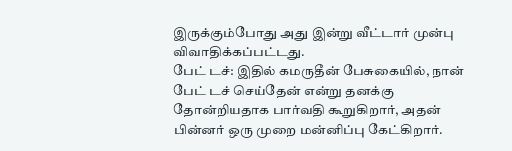இருக்கும்போது அது இன்று வீட்டார் முன்பு விவாதிக்கப்பட்டது.
பேட் டச்: இதில் கமருதீன் பேசுகையில், நான் பேட் டச் செய்தேன் என்று தனக்கு தோன்றியதாக பார்வதி கூறுகிறார், அதன் பின்னர் ஒரு முறை மன்னிப்பு கேட்கிறார்.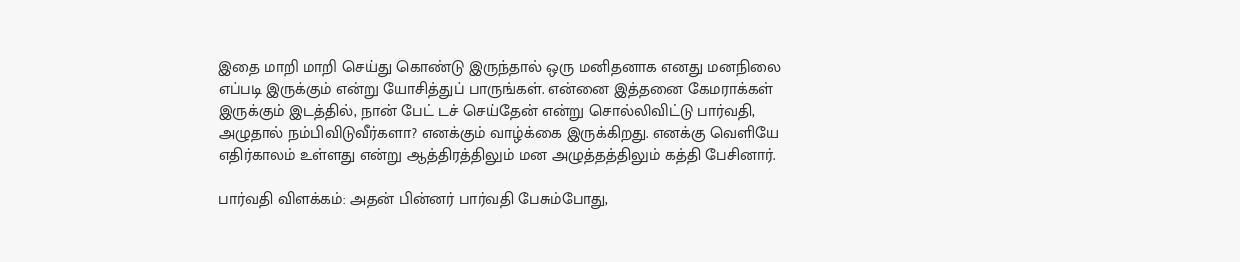இதை மாறி மாறி செய்து கொண்டு இருந்தால் ஒரு மனிதனாக எனது மனநிலை எப்படி இருக்கும் என்று யோசித்துப் பாருங்கள். என்னை இத்தனை கேமராக்கள் இருக்கும் இடத்தில், நான் பேட் டச் செய்தேன் என்று சொல்லிவிட்டு பார்வதி, அழுதால் நம்பிவிடுவீர்களா? எனக்கும் வாழ்க்கை இருக்கிறது. எனக்கு வெளியே எதிர்காலம் உள்ளது என்று ஆத்திரத்திலும் மன அழுத்தத்திலும் கத்தி பேசினார்.

பார்வதி விளக்கம்: அதன் பின்னர் பார்வதி பேசும்போது,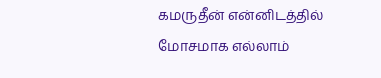கமருதீன் என்னிடத்தில் மோசமாக எல்லாம்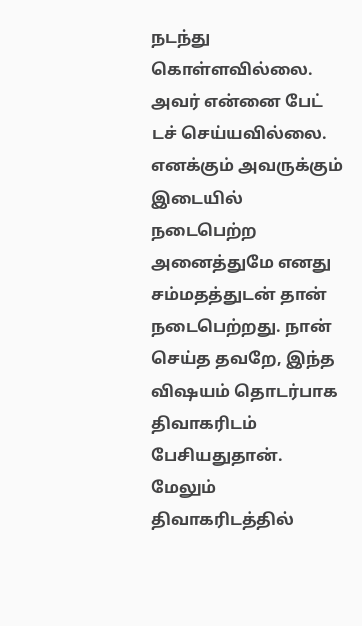நடந்து கொள்ளவில்லை. அவர் என்னை பேட் டச் செய்யவில்லை. எனக்கும் அவருக்கும் இடையில் நடைபெற்ற அனைத்துமே எனது சம்மதத்துடன் தான் நடைபெற்றது. நான் செய்த தவறே, இந்த விஷயம் தொடர்பாக திவாகரிடம் பேசியதுதான். மேலும் திவாகரிடத்தில்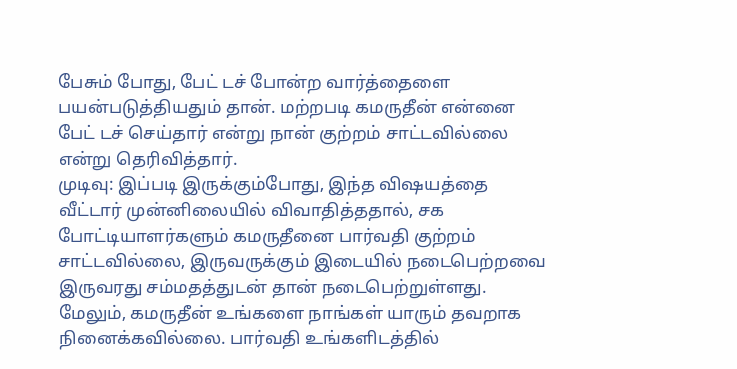பேசும் போது, பேட் டச் போன்ற வார்த்தைளை பயன்படுத்தியதும் தான். மற்றபடி கமருதீன் என்னை பேட் டச் செய்தார் என்று நான் குற்றம் சாட்டவில்லை என்று தெரிவித்தார்.
முடிவு: இப்படி இருக்கும்போது, இந்த விஷயத்தை வீட்டார் முன்னிலையில் விவாதித்ததால், சக போட்டியாளர்களும் கமருதீனை பார்வதி குற்றம் சாட்டவில்லை, இருவருக்கும் இடையில் நடைபெற்றவை இருவரது சம்மதத்துடன் தான் நடைபெற்றுள்ளது. மேலும், கமருதீன் உங்களை நாங்கள் யாரும் தவறாக நினைக்கவில்லை. பார்வதி உங்களிடத்தில்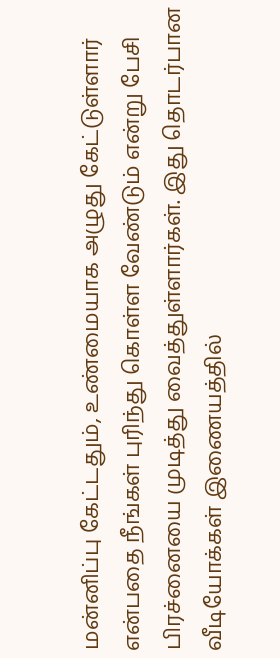மன்னிப்பு கேட்டதும், உண்மையாக அழுது கேட்டுள்ளார் என்பதை நீங்கள் புரிந்து கொள்ள வேண்டும் என்று பேசி பிரச்னையை முடித்து வைத்துள்ளார்கள். இது தொடர்பான வீடியோக்கள் இணையத்தில்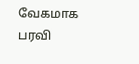வேகமாக பரவி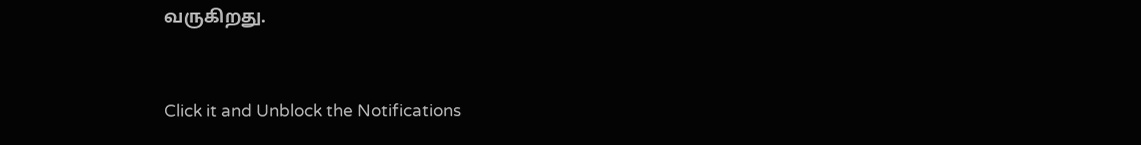வருகிறது.


Click it and Unblock the Notifications